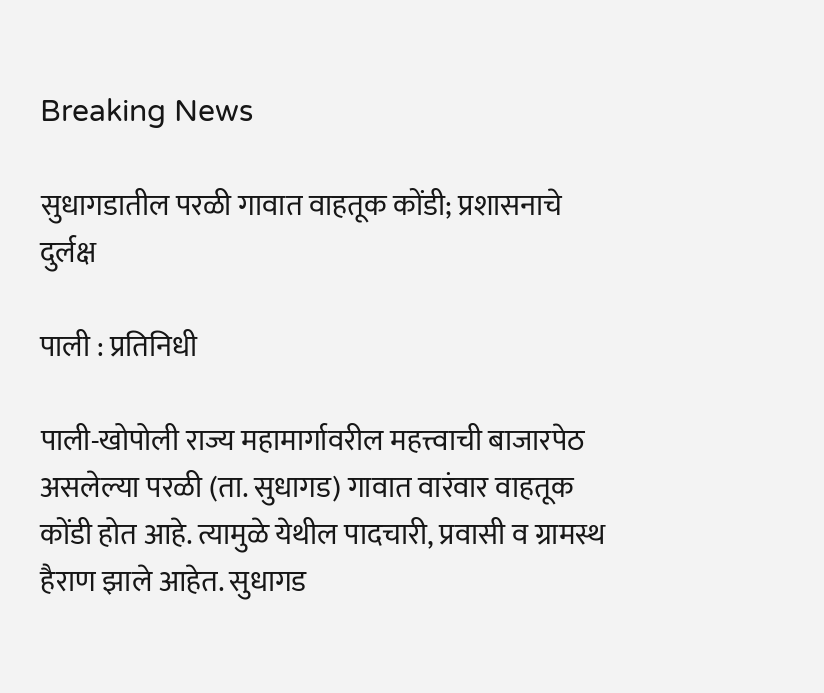Breaking News

सुधागडातील परळी गावात वाहतूक कोंडी; प्रशासनाचे दुर्लक्ष

पाली : प्रतिनिधी

पाली-खोपोली राज्य महामार्गावरील महत्त्वाची बाजारपेठ असलेल्या परळी (ता. सुधागड) गावात वारंवार वाहतूक कोंडी होत आहे. त्यामुळे येथील पादचारी, प्रवासी व ग्रामस्थ हैराण झाले आहेत. सुधागड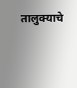तालुक्याचे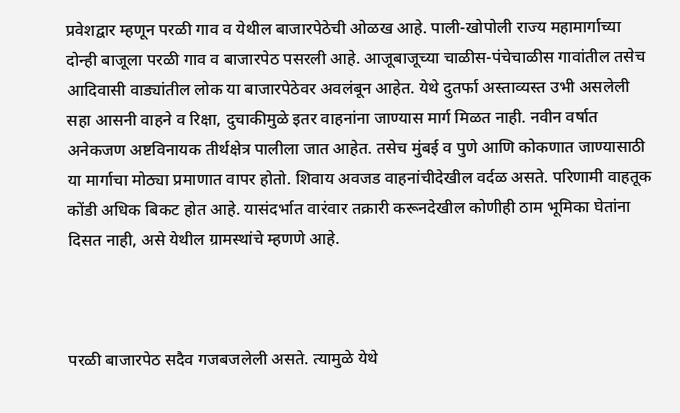प्रवेशद्वार म्हणून परळी गाव व येथील बाजारपेठेची ओळख आहे. पाली-खोपोली राज्य महामार्गाच्या दोन्ही बाजूला परळी गाव व बाजारपेठ पसरली आहे. आजूबाजूच्या चाळीस-पंचेचाळीस गावांतील तसेच आदिवासी वाड्यांतील लोक या बाजारपेठेवर अवलंबून आहेत. येथे दुतर्फा अस्ताव्यस्त उभी असलेली सहा आसनी वाहने व रिक्षा, दुचाकीमुळे इतर वाहनांना जाण्यास मार्ग मिळत नाही. नवीन वर्षात अनेकजण अष्टविनायक तीर्थक्षेत्र पालीला जात आहेत. तसेच मुंबई व पुणे आणि कोकणात जाण्यासाठी या मार्गाचा मोठ्या प्रमाणात वापर होतो. शिवाय अवजड वाहनांचीदेखील वर्दळ असते. परिणामी वाहतूक कोंडी अधिक बिकट होत आहे. यासंदर्भात वारंवार तक्रारी करूनदेखील कोणीही ठाम भूमिका घेतांना दिसत नाही, असे येथील ग्रामस्थांचे म्हणणे आहे.



परळी बाजारपेठ सदैव गजबजलेली असते. त्यामुळे येथे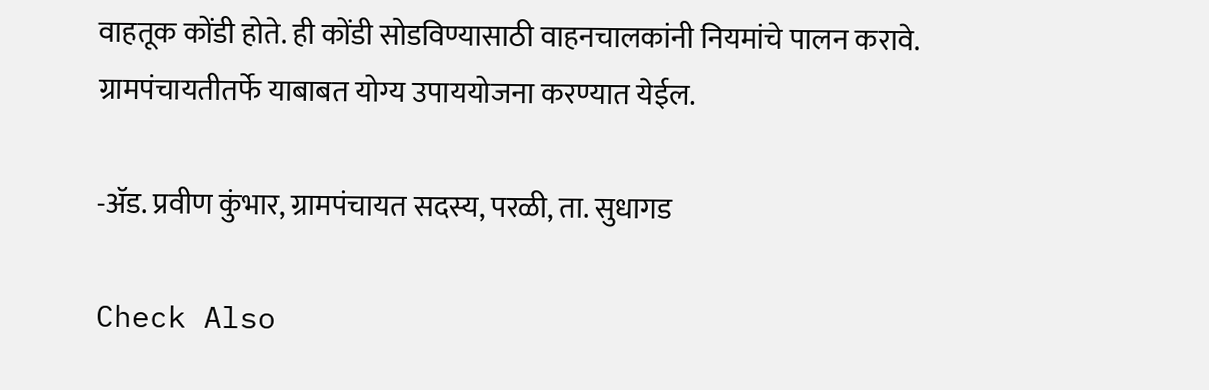वाहतूक कोंडी होते. ही कोंडी सोडविण्यासाठी वाहनचालकांनी नियमांचे पालन करावे. ग्रामपंचायतीतर्फे याबाबत योग्य उपाययोजना करण्यात येईल.

-अ‍ॅड. प्रवीण कुंभार, ग्रामपंचायत सदस्य, परळी, ता. सुधागड

Check Also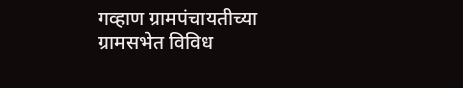गव्हाण ग्रामपंचायतीच्या ग्रामसभेत विविध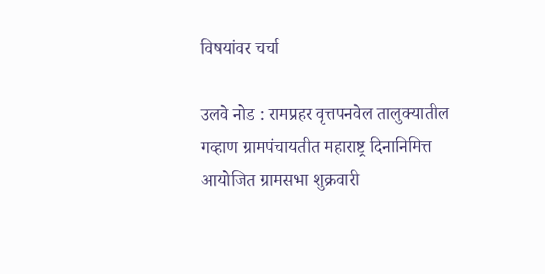विषयांवर चर्चा

उलवे नोड : रामप्रहर वृत्तपनवेल तालुक्यातील गव्हाण ग्रामपंचायतीत महाराष्ट्र दिनानिमित्त आयोजित ग्रामसभा शुक्रवारी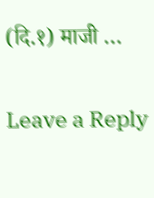(दि.१) माजी …

Leave a Reply